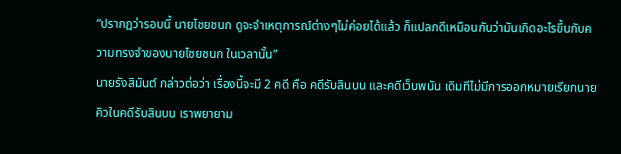“ปรากฏว่ารอบนี้ นายไชยชนก ดูจะจำเหตุการณ์ต่างๆไม่ค่อยได้แล้ว ก็แปลกดีเหมือนกันว่ามันเกิดอะไรขึ้นกับความทรงจำของนายไชยชนก ในเวลานั้น”
นายรังสิมันต์ กล่าวต่อว่า เรื่องนี้จะมี 2 คดี คือ คดีรับสินบน และคดีเว็บพนัน เดิมทีไม่มีการออกหมายเรียกนายคิวในคดีรับสินบน เราพยายาม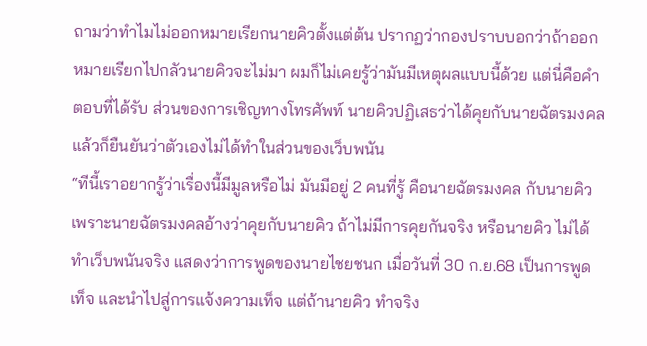ถามว่าทำไมไม่ออกหมายเรียกนายคิวตั้งแต่ต้น ปรากฏว่ากองปราบบอกว่าถ้าออกหมายเรียกไปกลัวนายคิวจะไม่มา ผมก็ไม่เคยรู้ว่ามันมีเหตุผลแบบนี้ด้วย แต่นี่คือคำตอบที่ได้รับ ส่วนของการเชิญทางโทรศัพท์ นายคิวปฏิเสธว่าได้คุยกับนายฉัตรมงคล แล้วก็ยืนยันว่าตัวเองไม่ได้ทำในส่วนของเว็บพนัน
“ทีนี้เราอยากรู้ว่าเรื่องนี้มีมูลหรือไม่ มันมีอยู่ 2 คนที่รู้ คือนายฉัตรมงคล กับนายคิว เพราะนายฉัตรมงคลอ้างว่าคุยกับนายคิว ถ้าไม่มีการคุยกันจริง หรือนายคิว ไม่ได้ทำเว็บพนันจริง แสดงว่าการพูดของนายไชยชนก เมื่อวันที่ 30 ก.ย.68 เป็นการพูดเท็จ และนำไปสู่การแจ้งความเท็จ แต่ถ้านายคิว ทำจริง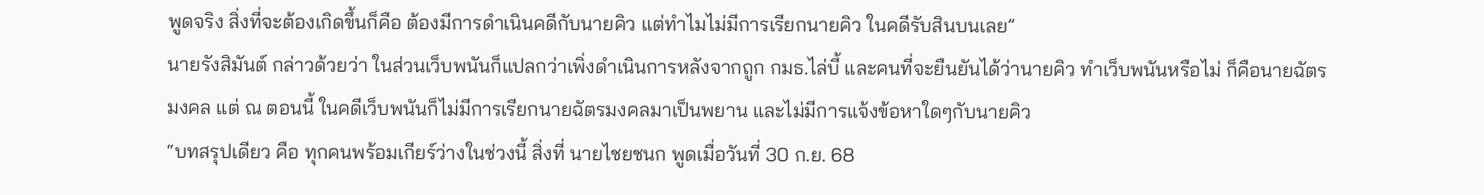พูดจริง สิ่งที่จะต้องเกิดขึ้นก็คือ ต้องมีการดำเนินคดีกับนายคิว แต่ทำไมไม่มีการเรียกนายคิว ในคดีรับสินบนเลย”
นายรังสิมันต์ กล่าวด้วยว่า ในส่วนเว็บพนันก็แปลกว่าเพิ่งดำเนินการหลังจากถูก กมธ.ไล่บี้ และคนที่จะยืนยันได้ว่านายคิว ทำเว็บพนันหรือไม่ ก็คือนายฉัตรมงคล แต่ ณ ตอนนี้ ในคดีเว็บพนันก็ไม่มีการเรียกนายฉัตรมงคลมาเป็นพยาน และไม่มีการแจ้งข้อหาใดๆกับนายคิว
“บทสรุปเดียว คือ ทุกคนพร้อมเกียร์ว่างในช่วงนี้ สิ่งที่ นายไชยชนก พูดเมื่อวันที่ 30 ก.ย. 68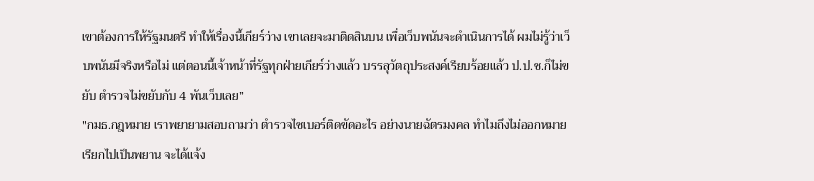เขาต้องการให้รัฐมนตรี ทำให้เรื่องนี้เกียร์ว่าง เขาเลยจะมาติดสินบน เพื่อเว็บพนันจะดำเนินการได้ ผมไม่รู้ว่าเว็บพนันมีจริงหรือไม่ แต่ตอนนี้เจ้าหน้าที่รัฐทุกฝ่ายเกียร์ว่างแล้ว บรรลุวัตถุประสงค์เรียบร้อยแล้ว ป.ป.ช.ก็ไม่ขยับ ตำรวจไม่ขยับกับ 4 พันเว็บเลย”
"กมธ.กฎหมาย เราพยายามสอบถามว่า ตำรวจไซเบอร์ติดขัดอะไร อย่างนายฉัตรมงคล ทำไมถึงไม่ออกหมายเรียกไปเป็นพยาน จะได้แจ้ง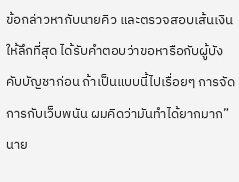ข้อกล่าวหากับนายคิว และตรวจสอบเส้นเงินให้ลึกที่สุด ได้รับคำตอบว่าขอหารือกับผู้บังคับบัญชาก่อน ถ้าเป็นแบบนี้ไปเรื่อยๆ การจัดการกับเว็บพนัน ผมคิดว่ามันทำได้ยากมาก”นาย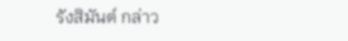รังสิมันต์ กล่าว